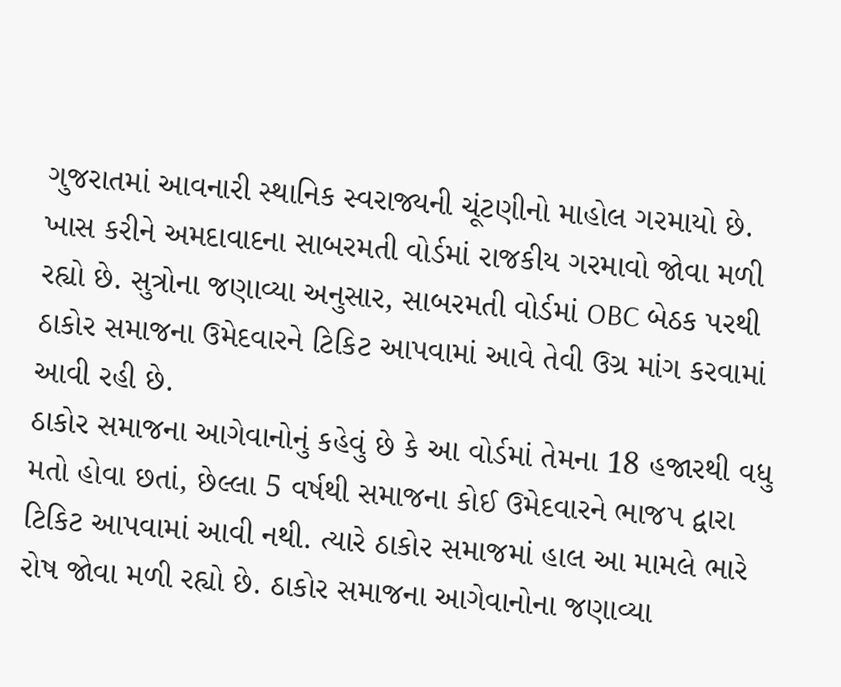ગુજરાતમાં આવનારી સ્થાનિક સ્વરાજ્યની ચૂંટણીનો માહોલ ગરમાયો છે. ખાસ કરીને અમદાવાદના સાબરમતી વોર્ડમાં રાજકીય ગરમાવો જોવા મળી રહ્યો છે. સુત્રોના જણાવ્યા અનુસાર, સાબરમતી વોર્ડમાં OBC બેઠક પરથી ઠાકોર સમાજના ઉમેદવારને ટિકિટ આપવામાં આવે તેવી ઉગ્ર માંગ કરવામાં આવી રહી છે.
ઠાકોર સમાજના આગેવાનોનું કહેવું છે કે આ વોર્ડમાં તેમના 18 હજારથી વધુ મતો હોવા છતાં, છેલ્લા 5 વર્ષથી સમાજના કોઈ ઉમેદવારને ભાજપ દ્વારા ટિકિટ આપવામાં આવી નથી. ત્યારે ઠાકોર સમાજમાં હાલ આ મામલે ભારે રોષ જોવા મળી રહ્યો છે. ઠાકોર સમાજના આગેવાનોના જણાવ્યા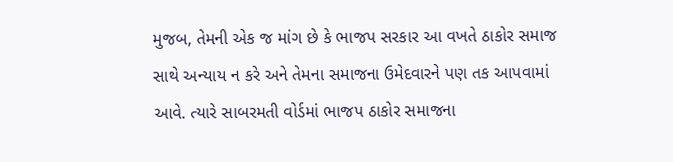મુજબ, તેમની એક જ માંગ છે કે ભાજપ સરકાર આ વખતે ઠાકોર સમાજ સાથે અન્યાય ન કરે અને તેમના સમાજના ઉમેદવારને પણ તક આપવામાં આવે. ત્યારે સાબરમતી વોર્ડમાં ભાજપ ઠાકોર સમાજના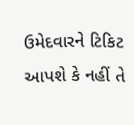ઉમેદવારને ટિકિટ આપશે કે નહીં તે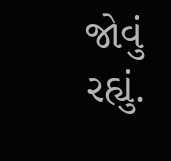જોવું રહ્યું.